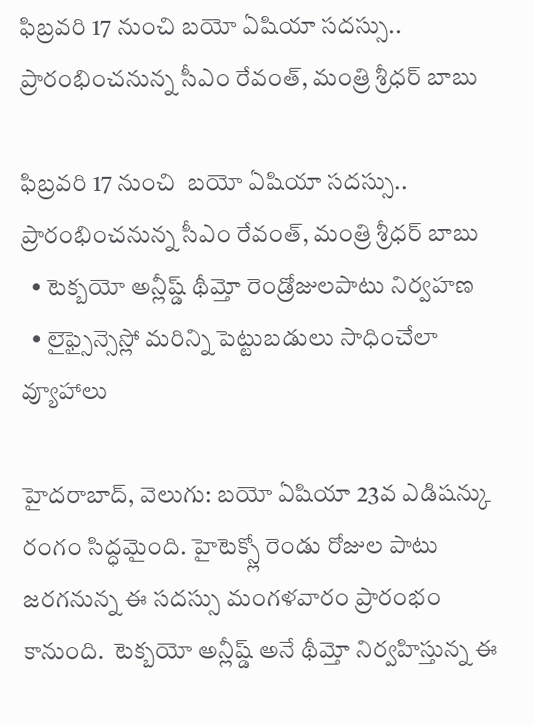ఫిబ్రవరి 17 నుంచి బయో ఏషియా సదస్సు.. ప్రారంభించనున్న సీఎం రేవంత్, మంత్రి శ్రీధర్ బాబు

ఫిబ్రవరి 17 నుంచి  బయో ఏషియా సదస్సు.. ప్రారంభించనున్న సీఎం రేవంత్, మంత్రి శ్రీధర్ బాబు
  • టెక్బయో అన్లీష్డ్ థీమ్తో రెండ్రోజులపాటు నిర్వహణ
  • లైఫ్సైన్సెస్లో మరిన్ని పెట్టుబడులు సాధించేలా వ్యూహాలు

హైదరాబాద్, వెలుగు: బయో ఏషియా 23వ ఎడిషన్కు రంగం సిద్ధమైంది. హైటెక్స్లో రెండు రోజుల పాటు జరగనున్న ఈ సదస్సు మంగళవారం ప్రారంభం కానుంది.  టెక్బయో అన్లీష్డ్ అనే థీమ్తో నిర్వహిస్తున్న ఈ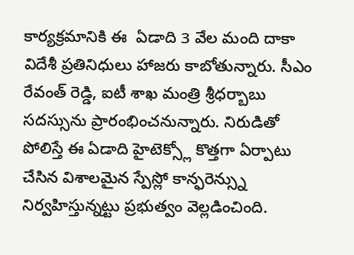కార్యక్రమానికి ఈ  ఏడాది 3 వేల మంది దాకా విదేశీ ప్రతినిధులు హాజరు కాబోతున్నారు. సీఎం రేవంత్ రెడ్డి, ఐటీ శాఖ మంత్రి శ్రీధర్బాబు సదస్సును ప్రారంభించనున్నారు. నిరుడితో పోలిస్తే ఈ ఏడాది హైటెక్స్లో కొత్తగా ఏర్పాటు చేసిన విశాలమైన స్పేస్లో కాన్ఫరెన్స్ను నిర్వహిస్తున్నట్టు ప్రభుత్వం వెల్లడించింది.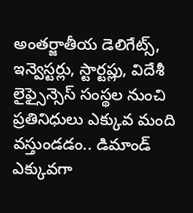అంతర్జాతీయ డెలిగేట్స్, ఇన్వెస్టర్లు, స్టార్టప్లు, విదేశీ లైఫ్సైన్సెస్ సంస్థల నుంచి ప్రతినిధులు ఎక్కువ మంది వస్తుండడం.. డిమాండ్ ఎక్కువగా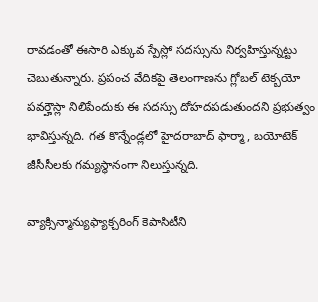రావడంతో ఈసారి ఎక్కువ స్పేస్లో సదస్సును నిర్వహిస్తున్నట్టు చెబుతున్నారు. ప్రపంచ వేదికపై తెలంగాణను గ్లోబల్ టెక్బయో పవర్హౌస్లా నిలిపేందుకు ఈ సదస్సు దోహదపడుతుందని ప్రభుత్వం భావిస్తున్నది. గత కొన్నేండ్లలో హైదరాబాద్ ఫార్మా, బయోటెక్ జీసీసీలకు గమ్యస్థానంగా నిలుస్తున్నది.

వ్యాక్సిన్మాన్యుఫ్యాక్చరింగ్ కెపాసిటీని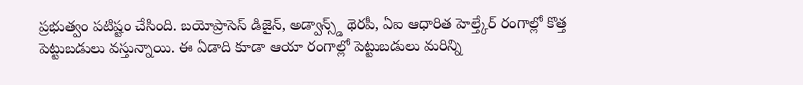ప్రభుత్వం పటిష్టం చేసింది. బయోప్రాసెస్ డిజైన్, అడ్వాన్స్డ్ థెరపీ, ఏఐ ఆధారిత హెల్త్కేర్ రంగాల్లో కొత్త పెట్టుబడులు వస్తున్నాయి. ఈ ఏడాది కూడా ఆయా రంగాల్లో పెట్టుబడులు మరిన్ని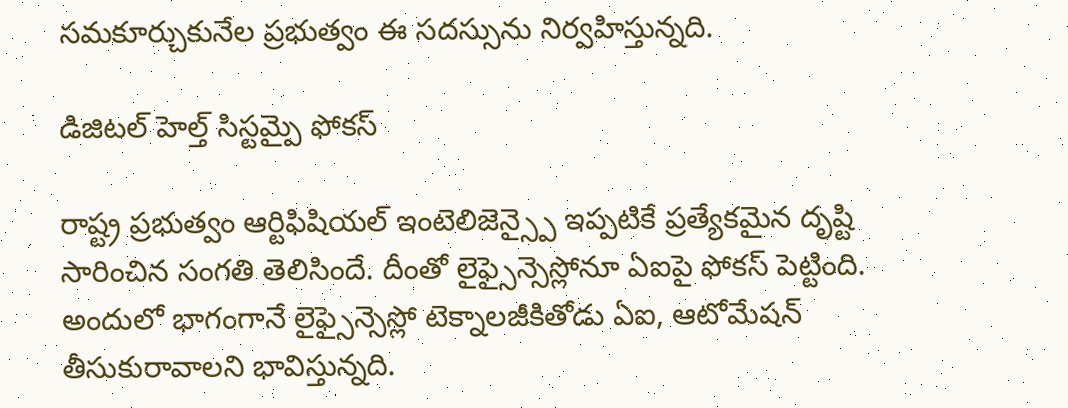సమకూర్చుకునేల ప్రభుత్వం ఈ సదస్సును నిర్వహిస్తున్నది.

డిజిటల్ హెల్త్ సిస్టమ్పై ఫోకస్

రాష్ట్ర ప్రభుత్వం ఆర్టిఫిషియల్ ఇంటెలిజెన్స్పై ఇప్పటికే ప్రత్యేకమైన దృష్టి సారించిన సంగతి తెలిసిందే. దీంతో లైఫ్సైన్సెస్లోనూ ఏఐపై ఫోకస్ పెట్టింది. అందులో భాగంగానే లైఫ్సైన్సెస్లో టెక్నాలజీకితోడు ఏఐ, ఆటోమేషన్ తీసుకురావాలని భావిస్తున్నది.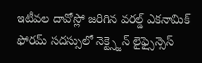ఇటీవల దావోస్లో జరిగిన వరల్డ్ ఎకనామిక్ ఫోరమ్ సదస్సులో నెక్ట్స్జెన్ లైఫ్సైన్సెస్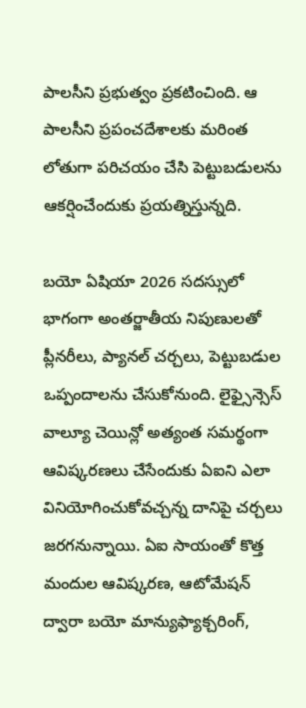పాలసీని ప్రభుత్వం ప్రకటించింది. ఆ పాలసీని ప్రపంచదేశాలకు మరింత లోతుగా పరిచయం చేసి పెట్టుబడులను ఆకర్షించేందుకు ప్రయత్నిస్తున్నది.

బయో ఏషియా 2026 సదస్సులో భాగంగా అంతర్జాతీయ నిపుణులతో ప్లీనరీలు, ప్యానల్ చర్చలు, పెట్టుబడుల ఒప్పందాలను చేసుకోనుంది. లైఫ్సైన్సెస్ వాల్యూ చెయిన్లో అత్యంత సమర్థంగా ఆవిష్కరణలు చేసేందుకు ఏఐని ఎలా వినియోగించుకోవచ్చన్న దానిపై చర్చలు జరగనున్నాయి. ఏఐ సాయంతో కొత్త మందుల ఆవిష్కరణ, ఆటోమేషన్ ద్వారా బయో మాన్యుఫ్యాక్చరింగ్,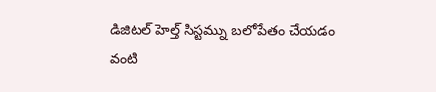డిజిటల్ హెల్త్ సిస్టమ్ను బలోపేతం చేయడం వంటి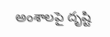అంశాలపై దృష్టి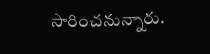సారించనున్నారు.